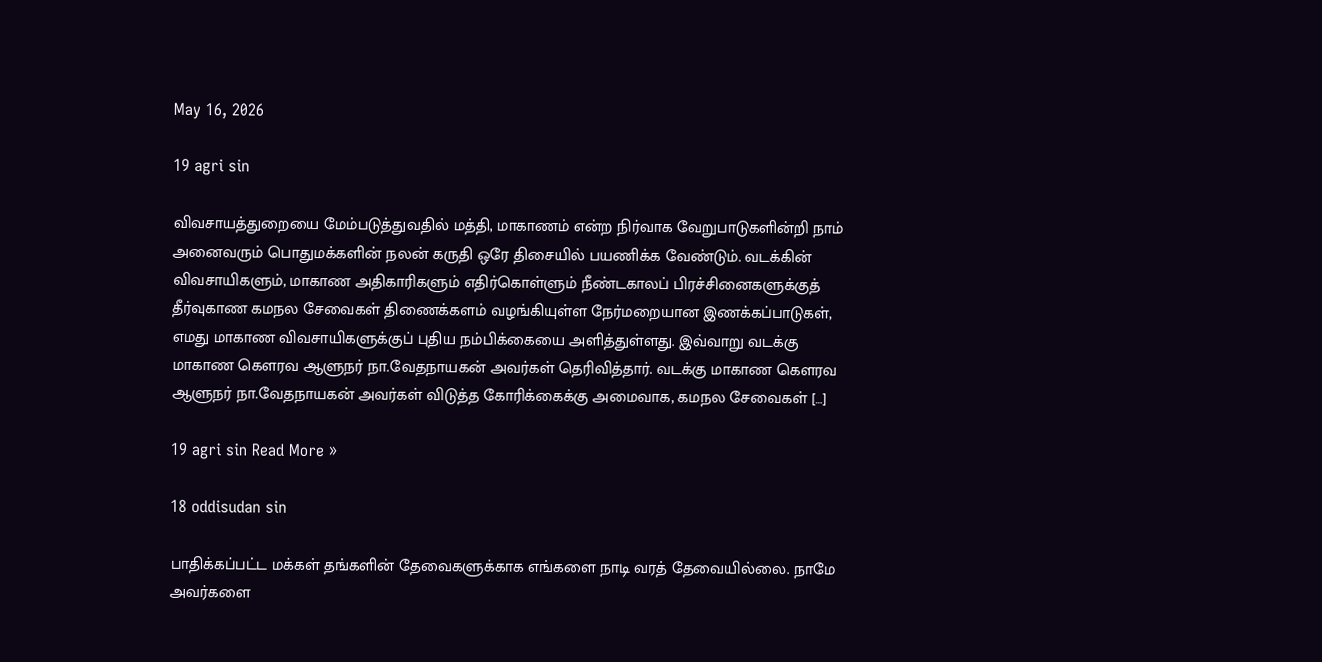May 16, 2026

19 agri sin

விவசாயத்துறையை மேம்படுத்துவதில் மத்தி, மாகாணம் என்ற நிர்வாக வேறுபாடுகளின்றி நாம் அனைவரும் பொதுமக்களின் நலன் கருதி ஒரே திசையில் பயணிக்க வேண்டும். வடக்கின் விவசாயிகளும், மாகாண அதிகாரிகளும் எதிர்கொள்ளும் நீண்டகாலப் பிரச்சினைகளுக்குத் தீர்வுகாண கமநல சேவைகள் திணைக்களம் வழங்கியுள்ள நேர்மறையான இணக்கப்பாடுகள், எமது மாகாண விவசாயிகளுக்குப் புதிய நம்பிக்கையை அளித்துள்ளது. இவ்வாறு வடக்கு மாகாண கௌரவ ஆளுநர் நா.வேதநாயகன் அவர்கள் தெரிவித்தார். வடக்கு மாகாண கௌரவ ஆளுநர் நா.வேதநாயகன் அவர்கள் விடுத்த கோரிக்கைக்கு அமைவாக, கமநல சேவைகள் […]

19 agri sin Read More »

18 oddisudan sin

பாதிக்கப்பட்ட மக்கள் தங்களின் தேவைகளுக்காக எங்களை நாடி வரத் தேவையில்லை. நாமே அவர்களை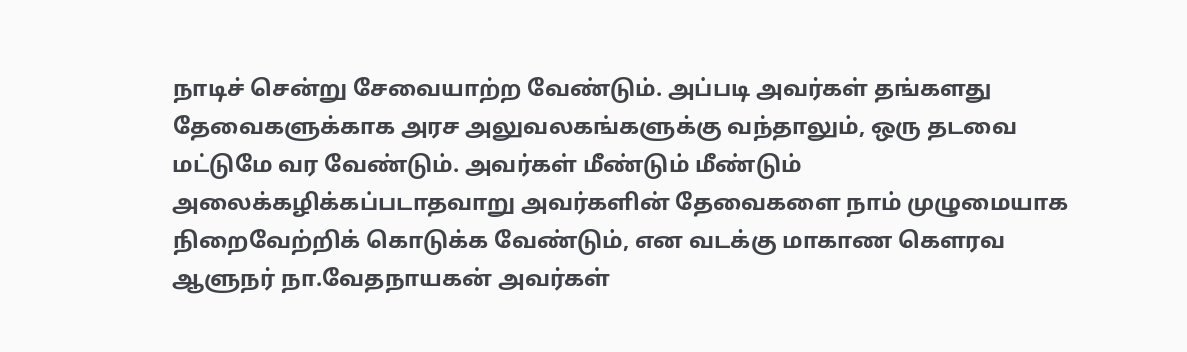நாடிச் சென்று சேவையாற்ற வேண்டும். அப்படி அவர்கள் தங்களது தேவைகளுக்காக அரச அலுவலகங்களுக்கு வந்தாலும், ஒரு தடவை மட்டுமே வர வேண்டும். அவர்கள் மீண்டும் மீண்டும் அலைக்கழிக்கப்படாதவாறு அவர்களின் தேவைகளை நாம் முழுமையாக நிறைவேற்றிக் கொடுக்க வேண்டும், என வடக்கு மாகாண கௌரவ ஆளுநர் நா.வேதநாயகன் அவர்கள்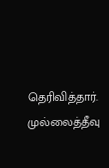தெரிவித்தார். முல்லைத்தீவு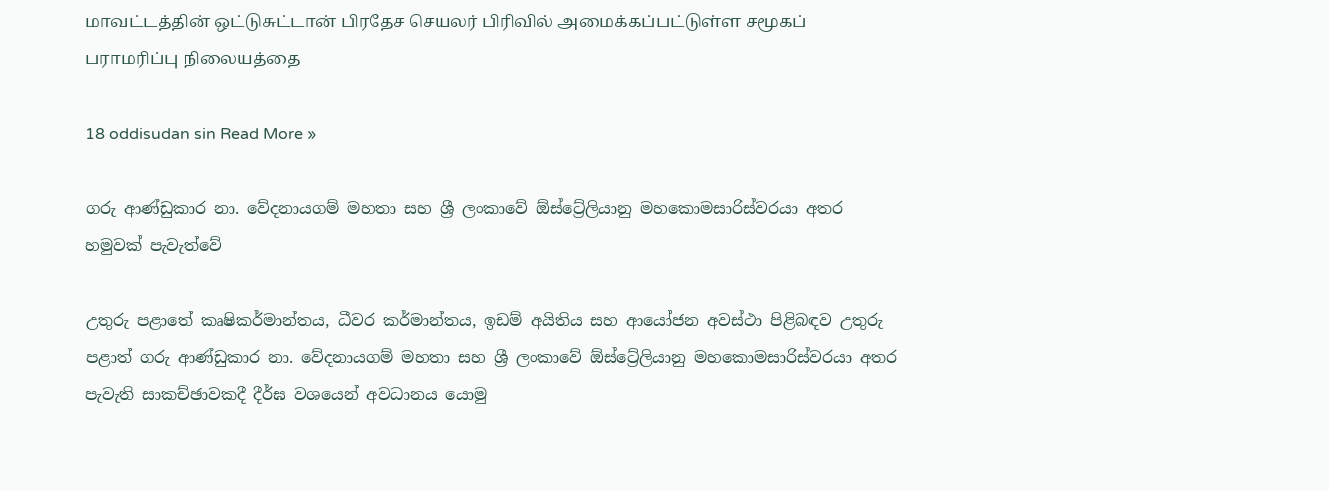மாவட்டத்தின் ஒட்டுசுட்டான் பிரதேச செயலர் பிரிவில் அமைக்கப்பட்டுள்ள சமூகப் பராமரிப்பு நிலையத்தை

18 oddisudan sin Read More »

ගරු ආණ්ඩුකාර නා. වේදනායගම් මහතා සහ ශ්‍රී ලංකාවේ ඕස්ට්‍රේලියානු මහකොමසාරිස්වරයා අතර හමුවක් පැවැත්වේ

උතුරු පළාතේ කෘෂිකර්මාන්තය, ධීවර කර්මාන්තය, ඉඩම් අයිතිය සහ ආයෝජන අවස්ථා පිළිබඳව උතුරු පළාත් ගරු ආණ්ඩුකාර නා. වේදනායගම් මහතා සහ ශ්‍රී ලංකාවේ ඕස්ට්‍රේලියානු මහකොමසාරිස්වරයා අතර පැවැති සාකච්ඡාවකදී දීර්ඝ වශයෙන් අවධානය යොමු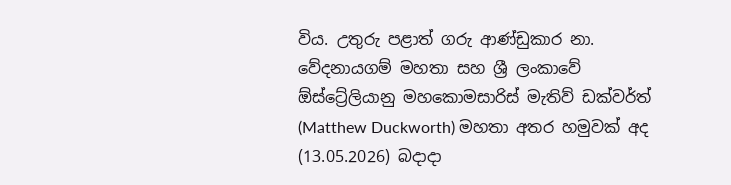විය. උතුරු පළාත් ගරු ආණ්ඩුකාර නා. වේදනායගම් මහතා සහ ශ්‍රී ලංකාවේ ඕස්ට්‍රේලියානු මහකොමසාරිස් මැතිව් ඩක්වර්ත් (Matthew Duckworth) මහතා අතර හමුවක් අද (13.05.2026) බදාදා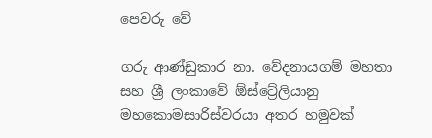පෙවරු වේ

ගරු ආණ්ඩුකාර නා. වේදනායගම් මහතා සහ ශ්‍රී ලංකාවේ ඕස්ට්‍රේලියානු මහකොමසාරිස්වරයා අතර හමුවක්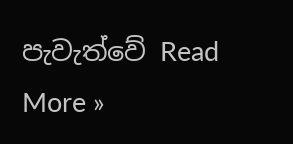පැවැත්වේ Read More »